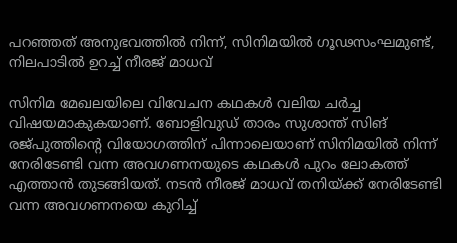പറഞ്ഞത് അനുഭവത്തിൽ നിന്ന്, സിനിമയിൽ ഗൂഢസംഘമുണ്ട്, നിലപാടിൽ ഉറച്ച് നീരജ് മാധവ്

സിനിമ മേഖലയിലെ വിവേചന കഥകൾ വലിയ ചർച്ച വിഷയമാകുകയാണ്. ബോളിവുഡ് താരം സുശാന്ത് സിങ് രജ്പുത്തിന്റെ വിയോഗത്തിന് പിന്നാലെയാണ് സിനിമയിൽ നിന്ന് നേരിടേണ്ടി വന്ന അവഗണനയുടെ കഥകൾ പുറം ലോകത്ത് എത്താൻ തുടങ്ങിയത്. നടൻ നീരജ് മാധവ് തനിയ്ക്ക് നേരിടേണ്ടി വന്ന അവഗണനയെ കുറിച്ച്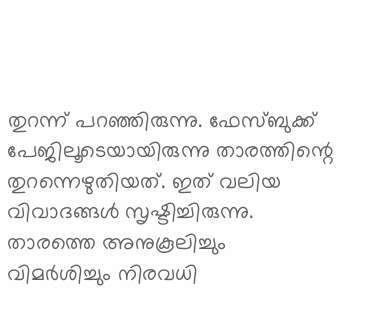തുറന്ന് പറഞ്ഞിരുന്നു. ഫേസ്ബുക്ക് പേജിലൂടെയായിരുന്നു താരത്തിന്റെ തുറന്നെഴുതിയത്. ഇത് വലിയ വിവാദങ്ങൾ സൃഷ്ടിച്ചിരുന്നു. താരത്തെ അനുകൂലിച്ചും വിമർശിച്ചും നിരവധി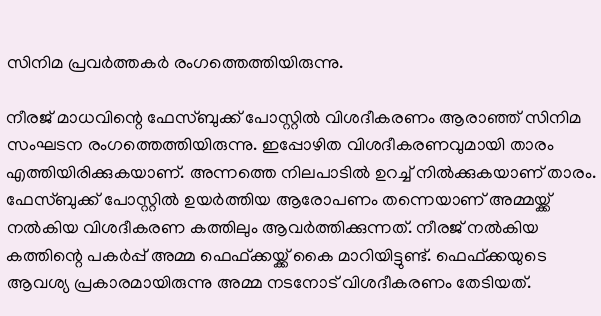സിനിമ പ്രവർത്തകർ രംഗത്തെത്തിയിരുന്നു.

നീരജ് മാധവിന്റെ ഫേസ്ബുക്ക് പോസ്റ്റിൽ വിശദീകരണം ആരാഞ്ഞ് സിനിമ സംഘടന രംഗത്തെത്തിയിരുന്നു. ഇപ്പോഴിത വിശദീകരണവുമായി താരം എത്തിയിരിക്കുകയാണ്. അന്നത്തെ നിലപാടിൽ ഉറച്ച് നിൽക്കുകയാണ് താരം. ഫേസ്ബുക്ക് പോസ്റ്റിൽ ഉയർത്തിയ ആരോപണം തന്നെയാണ് അമ്മയ്ക്ക് നൽകിയ വിശദീകരണ കത്തിലും ആവർത്തിക്കുന്നത്. നീരജ് നൽകിയ കത്തിന്റെ പകർപ്പ് അമ്മ ഫെഫ്ക്കയ്ക്ക് കൈ മാറിയിട്ടുണ്ട്. ഫെഫ്ക്കയുടെ ആവശ്യ പ്രകാരമായിരുന്നു അമ്മ നടനോട് വിശദീകരണം തേടിയത്.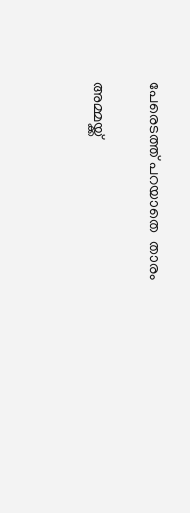പേരെടത്ത് പറയാതെ  താരം

അമ്മയ്ക്ക്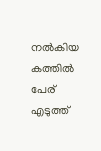നൽകിയ കത്തിൽ പേര് എടുത്ത്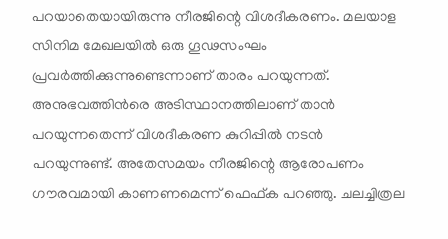പറയാതെയായിരുന്നു നീരജിന്റെ വിശദീകരണം. മലയാള സിനിമ മേഖലയിൽ ഒരു ഗൂഢസംഘം പ്രവർത്തിക്കുന്നുണ്ടെന്നാണ് താരം പറയുന്നത്. അനുഭവത്തിൻരെ അടിസ്ഥാനത്തിലാണ് താൻ പറയുന്നതെന്ന് വിശദീകരണ കുറിപ്പിൽ നടൻ പറയുന്നുണ്ട്. അതേസമയം നീരജിന്റെ ആരോപണം ഗൗരവമായി കാണണമെന്ന് ഫെഫ്ക പറഞ്ഞു. ചലച്ചിത്രല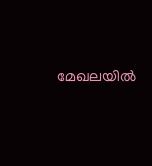മേഖലയിൽ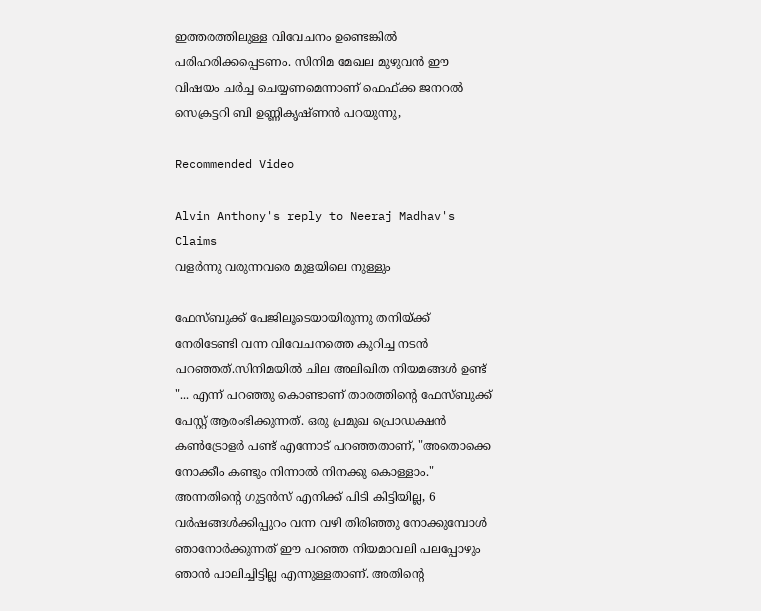ഇത്തരത്തിലുള്ള വിവേചനം ഉണ്ടെങ്കിൽ പരിഹരിക്കപ്പെടണം. സിനിമ മേഖല മുഴുവൻ ഈ വിഷയം ചർച്ച ചെയ്യണമെന്നാണ് ഫെഫ്ക്ക ജനറൽ സെക്രട്ടറി ബി ഉണ്ണികൃഷ്ണൻ പറയുന്നു,

Recommended Video

Alvin Anthony's reply to Neeraj Madhav's Claims
വളർന്നു വരുന്നവരെ മുളയിലെ നുള്ളും

ഫേസ്ബുക്ക് പേജിലൂടെയായിരുന്നു തനിയ്ക്ക് നേരിടേണ്ടി വന്ന വിവേചനത്തെ കുറിച്ച നടൻ പറഞ്ഞത്.സിനിമയിൽ ചില അലിഖിത നിയമങ്ങൾ ഉണ്ട് "... എന്ന് പറഞ്ഞു കൊണ്ടാണ് താരത്തിന്റെ ഫേസ്ബുക്ക് പേസ്റ്റ് ആരംഭിക്കുന്നത്. ഒരു പ്രമുഖ പ്രൊഡക്ഷൻ കൺട്രോളർ പണ്ട് എന്നോട് പറഞ്ഞതാണ്, "അതൊക്കെ നോക്കീം കണ്ടും നിന്നാൽ നിനക്കു കൊള്ളാം." അന്നതിന്റെ ഗുട്ടൻസ് എനിക്ക് പിടി കിട്ടിയില്ല, 6 വർഷങ്ങൾക്കിപ്പുറം വന്ന വഴി തിരിഞ്ഞു നോക്കുമ്പോൾ ഞാനോർക്കുന്നത്‌ ഈ പറഞ്ഞ നിയമാവലി പലപ്പോഴും ഞാൻ പാലിച്ചിട്ടില്ല എന്നുള്ളതാണ്. അതിന്റെ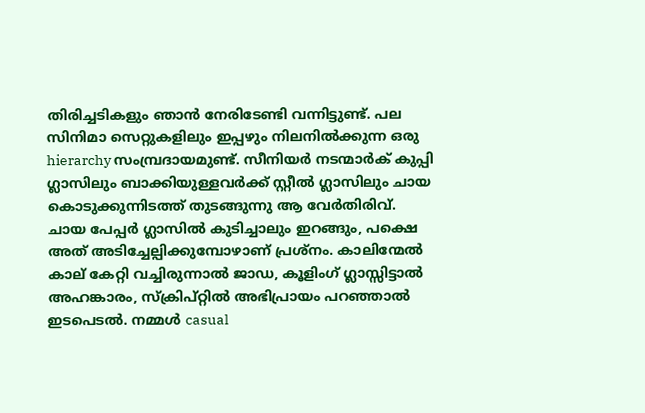തിരിച്ചടികളും ഞാൻ നേരിടേണ്ടി വന്നിട്ടുണ്ട്. പല സിനിമാ സെറ്റുകളിലും ഇപ്പഴും നിലനിൽക്കുന്ന ഒരു hierarchy സംമ്പ്രദായമുണ്ട്. സീനിയർ നടന്മാർക് കുപ്പി ഗ്ലാസിലും ബാക്കിയുള്ളവർക്ക് സ്റ്റീൽ ഗ്ലാസിലും ചായ കൊടുക്കുന്നിടത്ത് തുടങ്ങുന്നു ആ വേർതിരിവ്. ചായ പേപ്പർ ഗ്ലാസിൽ കുടിച്ചാലും ഇറങ്ങും, പക്ഷെ അത് അടിച്ചേല്പിക്കുമ്പോഴാണ് പ്രശ്നം. കാലിന്മേൽ കാല് കേറ്റി വച്ചിരുന്നാൽ ജാഡ, കൂളിംഗ് ഗ്ലാസ്സിട്ടാൽ അഹങ്കാരം, സ്‌ക്രിപ്റ്റിൽ അഭിപ്രായം പറഞ്ഞാൽ ഇടപെടൽ. നമ്മൾ casual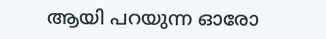ആയി പറയുന്ന ഓരോ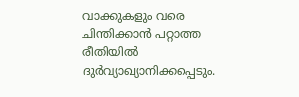വാക്കുകളും വരെ ചിന്തിക്കാൻ പറ്റാത്ത രീതിയിൽ ദുർവ്യാഖ്യാനിക്കപ്പെടും.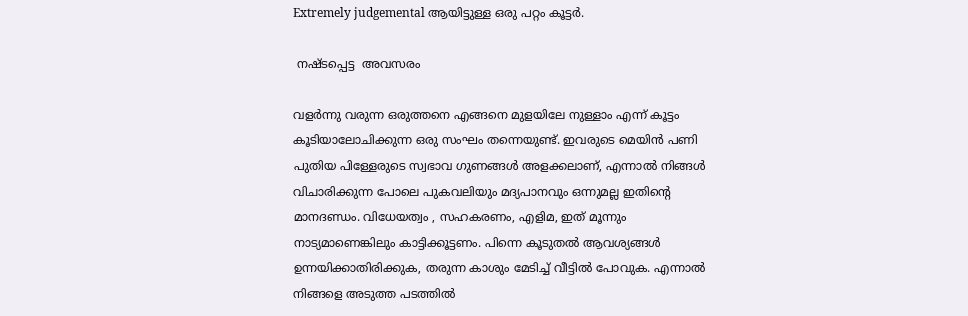Extremely judgemental ആയിട്ടുള്ള ഒരു പറ്റം കൂട്ടർ.

 നഷ്ടപ്പെട്ട  അവസരം

വളർന്നു വരുന്ന ഒരുത്തനെ എങ്ങനെ മുളയിലേ നുള്ളാം എന്ന് കൂട്ടം കൂടിയാലോചിക്കുന്ന ഒരു സംഘം തന്നെയുണ്ട്. ഇവരുടെ മെയിൻ പണി പുതിയ പിള്ളേരുടെ സ്വഭാവ ഗുണങ്ങൾ അളക്കലാണ്, എന്നാൽ നിങ്ങൾ വിചാരിക്കുന്ന പോലെ പുകവലിയും മദ്യപാനവും ഒന്നുമല്ല ഇതിന്റെ മാനദണ്ഡം. വിധേയത്വം , സഹകരണം, എളിമ, ഇത് മൂന്നും നാട്യമാണെങ്കിലും കാട്ടിക്കൂട്ടണം. പിന്നെ കൂടുതൽ ആവശ്യങ്ങൾ ഉന്നയിക്കാതിരിക്കുക, തരുന്ന കാശും മേടിച്ച് വീട്ടിൽ പോവുക. എന്നാൽ നിങ്ങളെ അടുത്ത പടത്തിൽ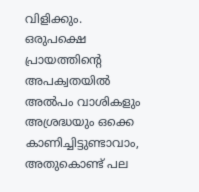വിളിക്കും. ഒരുപക്ഷെ പ്രായത്തിന്റെ അപക്വതയിൽ അൽപം വാശികളും അശ്രദ്ധയും ഒക്കെ കാണിച്ചിട്ടുണ്ടാവാം, അതുകൊണ്ട് പല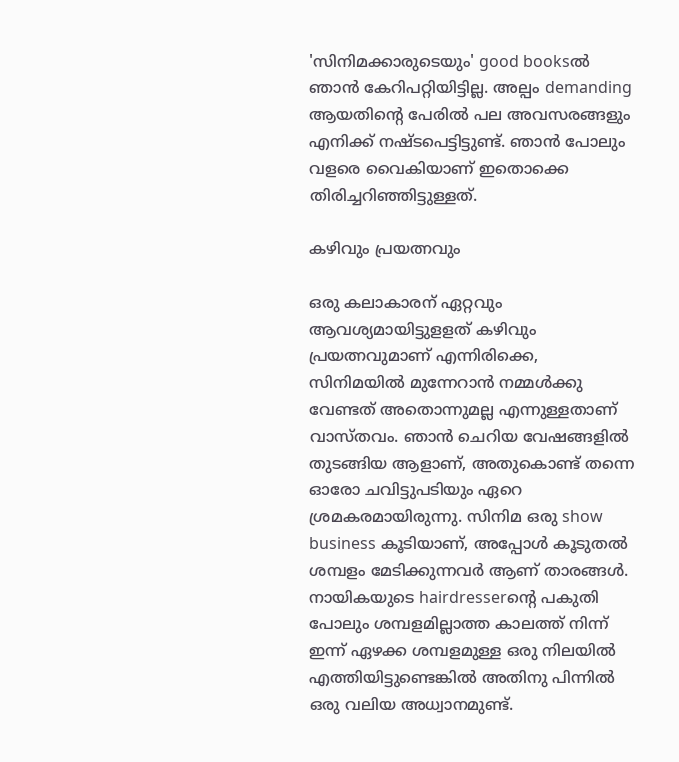'സിനിമക്കാരുടെയും' good booksൽ ഞാൻ കേറിപറ്റിയിട്ടില്ല. അല്പം demanding ആയതിന്റെ പേരിൽ പല അവസരങ്ങളും എനിക്ക് നഷ്ടപെട്ടിട്ടുണ്ട്. ഞാൻ പോലും വളരെ വൈകിയാണ് ഇതൊക്കെ തിരിച്ചറിഞ്ഞിട്ടുള്ളത്.

കഴിവും പ്രയത്നവും

ഒരു കലാകാരന് ഏറ്റവും ആവശ്യമായിട്ടുളളത് കഴിവും പ്രയത്നവുമാണ് എന്നിരിക്കെ, സിനിമയിൽ മുന്നേറാൻ നമ്മൾക്കു വേണ്ടത് അതൊന്നുമല്ല എന്നുള്ളതാണ് വാസ്തവം. ഞാൻ ചെറിയ വേഷങ്ങളിൽ തുടങ്ങിയ ആളാണ്, അതുകൊണ്ട് തന്നെ ഓരോ ചവിട്ടുപടിയും ഏറെ ശ്രമകരമായിരുന്നു. സിനിമ ഒരു show business കൂടിയാണ്, അപ്പോൾ കൂടുതൽ ശമ്പളം മേടിക്കുന്നവർ ആണ് താരങ്ങൾ. നായികയുടെ hairdresserന്റെ പകുതി പോലും ശമ്പളമില്ലാത്ത കാലത്ത് നിന്ന് ഇന്ന് ഏഴക്ക ശമ്പളമുള്ള ഒരു നിലയിൽ എത്തിയിട്ടുണ്ടെങ്കിൽ അതിനു പിന്നിൽ ഒരു വലിയ അധ്വാനമുണ്ട്.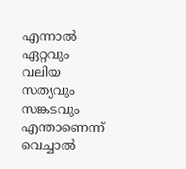എന്നാൽ ഏറ്റവും വലിയ സത്യവും സങ്കടവും എന്താണെന്ന് വെച്ചാൽ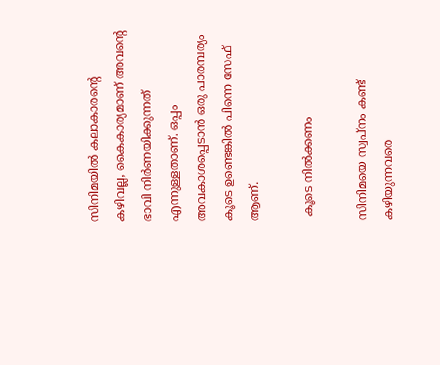സിനിമയിൽ കലാകാരന്റെ കഴിവല്ല, കൈകാര്യമാണ് അവന്റെ ഭാവി നിർണയിക്കുന്നത് എന്നുള്ളതാണ്. ഒപ്പം അവകാശപ്പെടാൻ ഒരു പാരമ്പര്യം കൂടെ ഉണ്ടെങ്കിൽ പിന്നെ സേഫ് ആണ്.

 കൂടെ നിൽക്കണം

സിനിമയെ സ്വപ്നം കണ്ട് കഴിയുന്നവരെ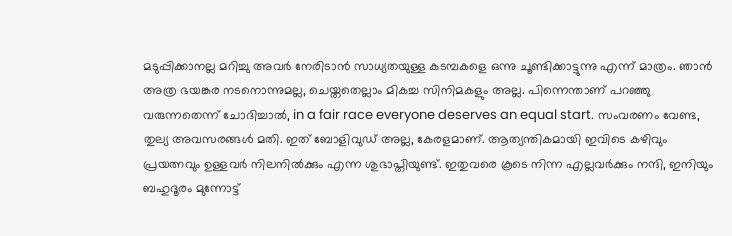മടുപ്പിക്കാനല്ല മറിച്ചു അവർ നേരിടാൻ സാധ്യതയുള്ള കടമ്പകളെ ഒന്നു ചൂണ്ടിക്കാട്ടുന്നു എന്ന് മാത്രം. ഞാൻ അത്ര ഭയങ്കര നടനൊന്നുമല്ല, ചെയ്തതെല്ലാം മികച്ച സിനിമകളും അല്ല. പിന്നെന്താണ് പറഞ്ഞു വരുന്നതെന്ന് ചോദിച്ചാൽ, in a fair race everyone deserves an equal start. സംവരണം വേണ്ട, തുല്യ അവസരങ്ങൾ മതി. ഇത് ബോളിവുഡ് അല്ല, കേരളമാണ്. ആത്യന്തികമായി ഇവിടെ കഴിവും പ്രയത്നവും ഉള്ളവർ നിലനിൽക്കും എന്ന ശുഭാപ്തിയുണ്ട്. ഇതുവരെ കൂടെ നിന്ന എല്ലവർക്കും നന്ദി, ഇനിയും ബഹുദൂരം മുന്നോട്ട്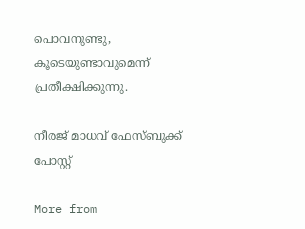പൊവനുണ്ടു, കൂടെയുണ്ടാവുമെന്ന് പ്രതീക്ഷിക്കുന്നു.

നീരജ് മാധവ് ഫേസ്ബുക്ക് പോസ്റ്റ്

More from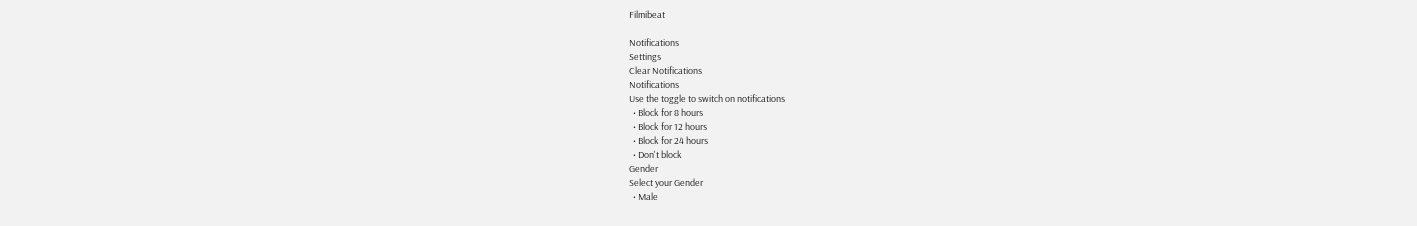Filmibeat

Notifications
Settings
Clear Notifications
Notifications
Use the toggle to switch on notifications
  • Block for 8 hours
  • Block for 12 hours
  • Block for 24 hours
  • Don't block
Gender
Select your Gender
  • Male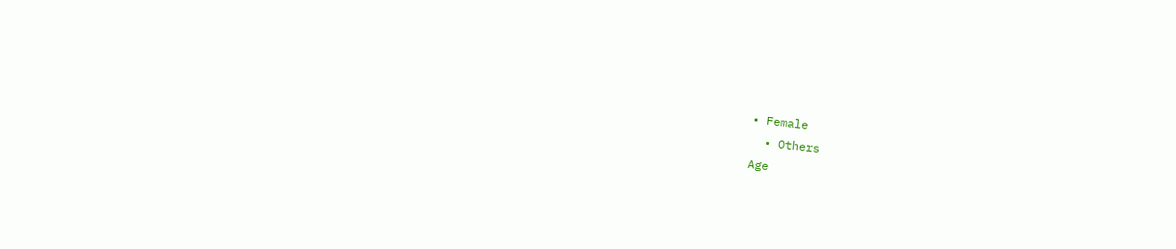• Female
  • Others
Age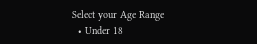Select your Age Range
  • Under 18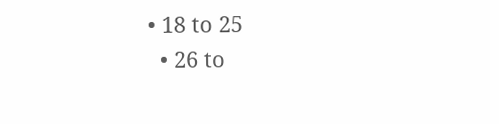• 18 to 25
  • 26 to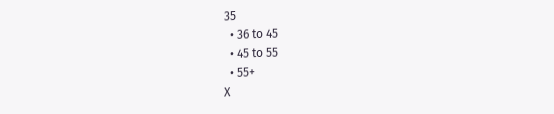35
  • 36 to 45
  • 45 to 55
  • 55+
X